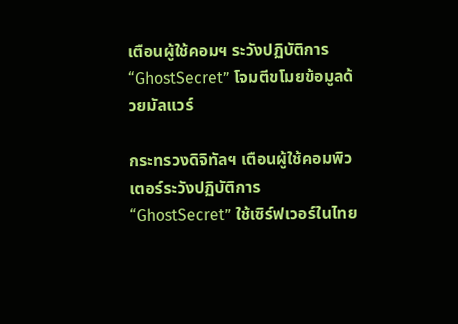เตือนผู้ใช้คอมฯ ระวังปฏิบัติการ “GhostSecret” โจมตีขโมยข้อมูลด้วยมัลแวร์

กระทรวงดิจิทัลฯ เตือนผู้ใช้คอมพิวเตอร์ระวังปฏิบัติการ “GhostSecret” ใช้เซิร์ฟเวอร์ในไทย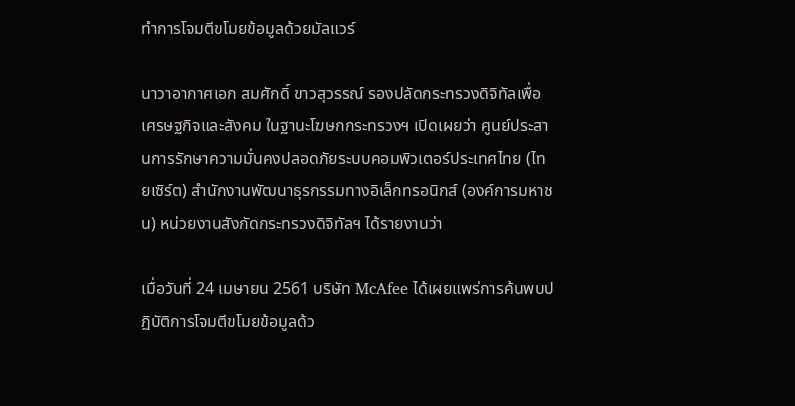ทำการโจมตีขโมยข้อมูลด้วยมัลแวร์

นาวาอากาศเอก สมศักดิ์ ขาวสุวรรณ์ รองปลัดกระทรวงดิจิทัลเพื่อเศรษฐกิจและสังคม ในฐานะโฆษกกระทรวงฯ เปิดเผยว่า ศูนย์ประสานการรักษาความมั่นคงปลอดภัยระบบคอมพิวเตอร์ประเทศไทย (ไทยเซิร์ต) สำนักงานพัฒนาธุรกรรมทางอิเล็กทรอนิกส์ (องค์การมหาชน) หน่วยงานสังกัดกระทรวงดิจิทัลฯ ได้รายงานว่า

เมื่อวันที่ 24 เมษายน 2561 บริษัท McAfee ได้เผยแพร่การค้นพบปฏิบัติการโจมตีขโมยข้อมูลด้ว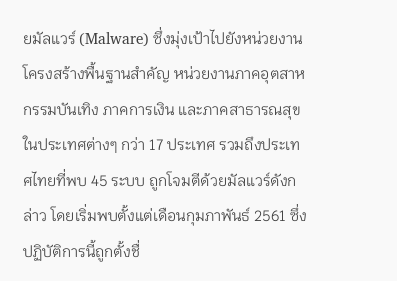ยมัลแวร์ (Malware) ซึ่งมุ่งเป้าไปยังหน่วยงานโครงสร้างพื้นฐานสำคัญ หน่วยงานภาคอุตสาหกรรมบันเทิง ภาคการเงิน และภาคสาธารณสุข ในประเทศต่างๆ กว่า 17 ประเทศ รวมถึงประเทศไทยที่พบ 45 ระบบ ถูกโจมตีด้วยมัลแวร์ดังกล่าว โดยเริ่มพบตั้งแต่เดือนกุมภาพันธ์ 2561 ซึ่งปฏิบัติการนี้ถูกตั้งชื่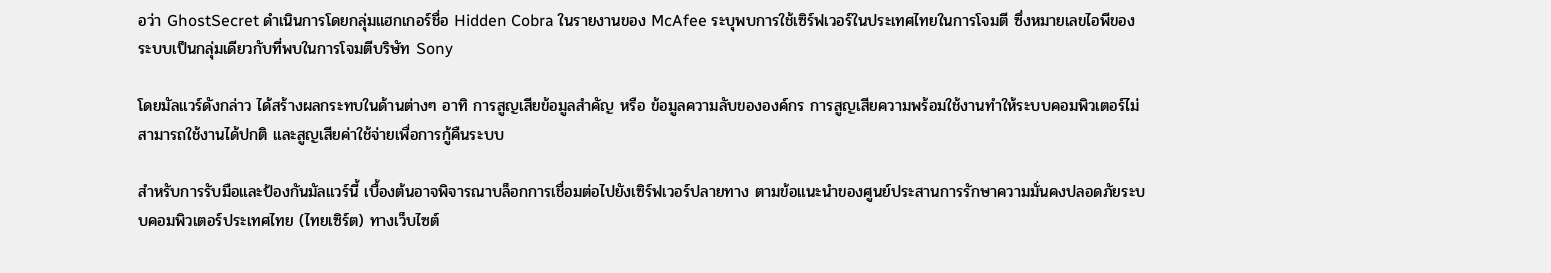อว่า GhostSecret ดำเนินการโดยกลุ่มแฮกเกอร์ชื่อ Hidden Cobra ในรายงานของ McAfee ระบุพบการใช้เซิร์ฟเวอร์ในประเทศไทยในการโจมตี ซึ่งหมายเลขไอพีของระบบเป็นกลุ่มเดียวกับที่พบในการโจมตีบริษัท Sony

โดยมัลแวร์ดังกล่าว ได้สร้างผลกระทบในด้านต่างๆ อาทิ การสูญเสียข้อมูลสำคัญ หรือ ข้อมูลความลับขององค์กร การสูญเสียความพร้อมใช้งานทำให้ระบบคอมพิวเตอร์ไม่สามารถใช้งานได้ปกติ และสูญเสียค่าใช้จ่ายเพื่อการกู้คืนระบบ

สำหรับการรับมือและป้องกันมัลแวร์นี้ เบื้องต้นอาจพิจารณาบล็อกการเชื่อมต่อไปยังเซิร์ฟเวอร์ปลายทาง ตามข้อแนะนำของศูนย์ประสานการรักษาความมั่นคงปลอดภัยระบบคอมพิวเตอร์ประเทศไทย (ไทยเซิร์ต) ทางเว็บไซต์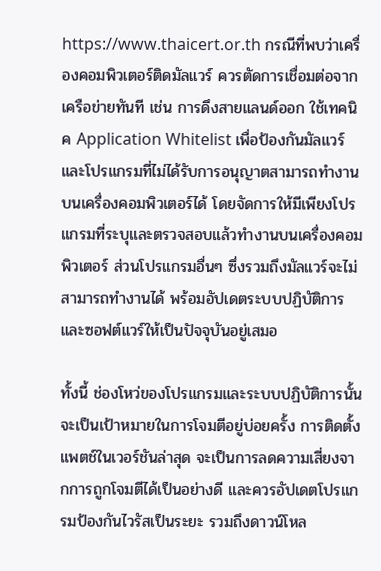https://www.thaicert.or.th กรณีที่พบว่าเครื่องคอมพิวเตอร์ติดมัลแวร์ ควรตัดการเชื่อมต่อจากเครือข่ายทันที เช่น การดึงสายแลนด์ออก ใช้เทคนิค Application Whitelist เพื่อป้องกันมัลแวร์ และโปรแกรมที่ไม่ได้รับการอนุญาตสามารถทำงานบนเครื่องคอมพิวเตอร์ได้ โดยจัดการให้มีเพียงโปรแกรมที่ระบุและตรวจสอบแล้วทำงานบนเครื่องคอมพิวเตอร์ ส่วนโปรแกรมอื่นๆ ซึ่งรวมถึงมัลแวร์จะไม่สามารถทำงานได้ พร้อมอัปเดตระบบปฏิบัติการและซอฟต์แวร์ให้เป็นปัจจุบันอยู่เสมอ

ทั้งนี้ ช่องโหว่ของโปรแกรมและระบบปฏิบัติการนั้น จะเป็นเป้าหมายในการโจมตีอยู่บ่อยครั้ง การติดตั้งแพตช์ในเวอร์ชันล่าสุด จะเป็นการลดความเสี่ยงจากการถูกโจมตีได้เป็นอย่างดี และควรอัปเดตโปรแกรมป้องกันไวรัสเป็นระยะ รวมถึงดาวน์โหล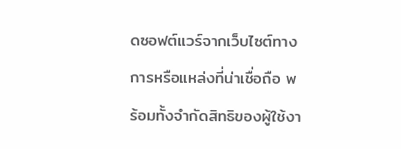ดซอฟต์แวร์จากเว็บไซต์ทางการหรือแหล่งที่น่าเชื่อถือ พร้อมทั้งจำกัดสิทธิของผู้ใช้งา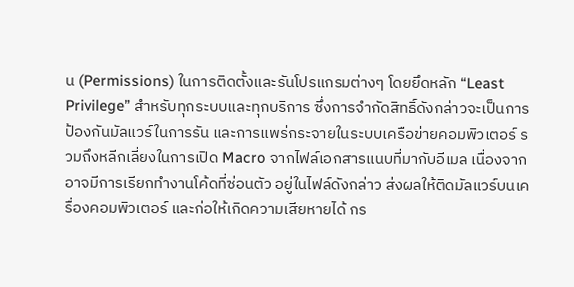น (Permissions) ในการติดตั้งและรันโปรแกรมต่างๆ โดยยึดหลัก “Least Privilege” สำหรับทุกระบบและทุกบริการ ซึ่งการจำกัดสิทธิ์ดังกล่าวจะเป็นการป้องกันมัลแวร์ในการรัน และการแพร่กระจายในระบบเครือข่ายคอมพิวเตอร์ รวมถึงหลีกเลี่ยงในการเปิด Macro จากไฟล์เอกสารแนบที่มากับอีเมล เนื่องจากอาจมีการเรียกทำงานโค้ดที่ซ่อนตัว อยู่ในไฟล์ดังกล่าว ส่งผลให้ติดมัลแวร์บนเครื่องคอมพิวเตอร์ และก่อให้เกิดความเสียหายได้ กร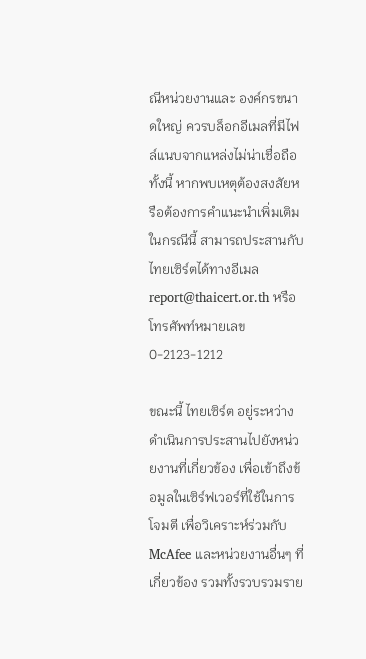ณีหน่วยงานและ องค์กรขนาดใหญ่ ควรบล็อกอีเมลที่มีไฟล์แนบจากแหล่งไม่น่าเชื่อถือ ทั้งนี้ หากพบเหตุต้องสงสัยหรือต้องการคำแนะนำเพิ่มเติมในกรณีนี้ สามารถประสานกับไทยเซิร์ตได้ทางอีเมล report@thaicert.or.th หรือโทรศัพท์หมายเลข 0-2123-1212

ขณะนี้ ไทยเซิร์ต อยู่ระหว่างดำเนินการประสานไปยังหน่วยงานที่เกี่ยวข้อง เพื่อเข้าถึงข้อมูลในเซิร์ฟเวอร์ที่ใช้ในการโจมตี เพื่อวิเคราะห์ร่วมกับ McAfee และหน่วยงานอื่นๆ ที่เกี่ยวข้อง รวมทั้งรวบรวมราย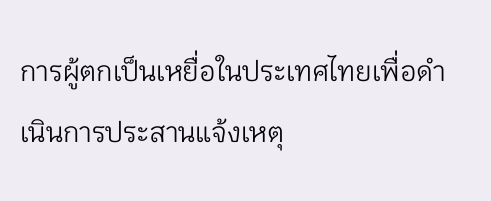การผู้ตกเป็นเหยื่อในประเทศไทยเพื่อดำเนินการประสานแจ้งเหตุ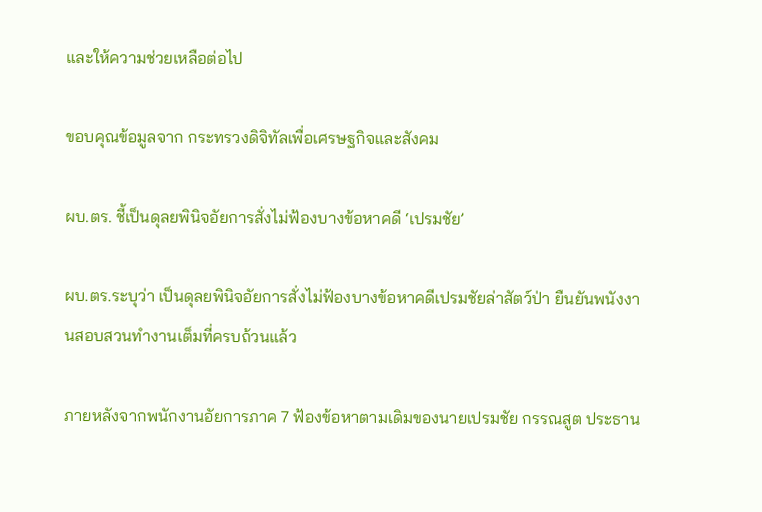และให้ความช่วยเหลือต่อไป

ขอบคุณข้อมูลจาก กระทรวงดิจิทัลเพื่อเศรษฐกิจและสังคม

ผบ.ตร. ชี้เป็นดุลยพินิจอัยการสั่งไม่ฟ้องบางข้อหาคดี ‘เปรมชัย’

ผบ.ตร.ระบุว่า เป็นดุลยพินิจอัยการสั่งไม่ฟ้องบางข้อหาคดีเปรมชัยล่าสัตว์ป่า ยืนยันพนังงานสอบสวนทำงานเต็มที่ครบถ้วนแล้ว

ภายหลังจากพนักงานอัยการภาค 7 ฟ้องข้อหาตามเดิมของนายเปรมชัย กรรณสูต ประธาน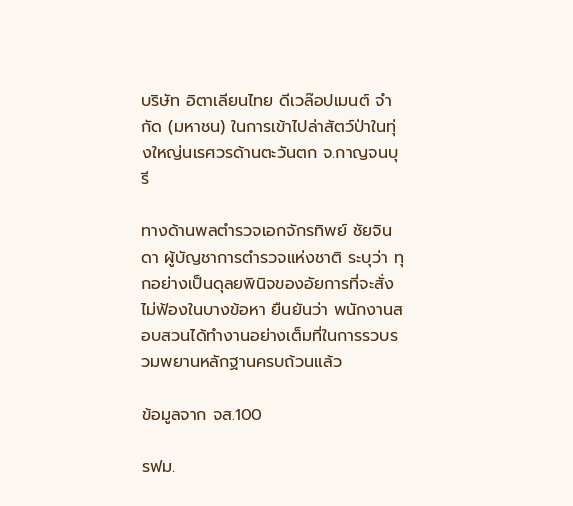บริษัท อิตาเลียนไทย ดีเวล๊อปเมนต์ จำกัด (มหาชน) ในการเข้าไปล่าสัตว์ป่าในทุ่งใหญ่นเรศวรด้านตะวันตก จ.กาญจนบุรี

ทางด้านพลตำรวจเอกจักรทิพย์ ชัยจินดา ผู้บัญชาการตำรวจแห่งชาติ ระบุว่า ทุกอย่างเป็นดุลยพินิจของอัยการที่จะสั่งไม่ฟ้องในบางข้อหา ยืนยันว่า พนักงานสอบสวนได้ทำงานอย่างเต็มที่ในการรวบรวมพยานหลักฐานครบถ้วนแล้ว

ข้อมูลจาก จส.100

รฟม.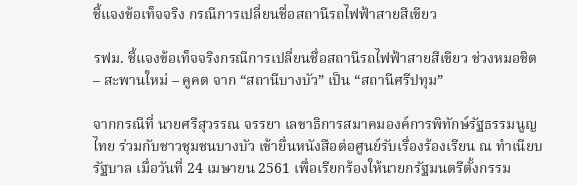ชี้แจงข้อเท็จจริง กรณีการเปลี่ยนชื่อสถานีรถไฟฟ้าสายสีเขียว

รฟม. ชี้แจงข้อเท็จจริงกรณีการเปลี่ยนชื่อสถานีรถไฟฟ้าสายสีเขียว ช่วงหมอชิต – สะพานใหม่ – คูคต จาก “สถานีบางบัว” เป็น “สถานีศรีปทุม”

จากกรณีที่ นายศรีสุวรรณ จรรยา เลขาธิการสมาคมองค์การพิทักษ์รัฐธรรมนูญไทย ร่วมกับชาวชุมชนบางบัว เข้ายื่นหนังสือต่อศูนย์รับเรื่องร้องเรียน ณ ทำเนียบรัฐบาล เมื่อวันที่ 24 เมษายน 2561 เพื่อเรียกร้องให้นายกรัฐมนตรีตั้งกรรม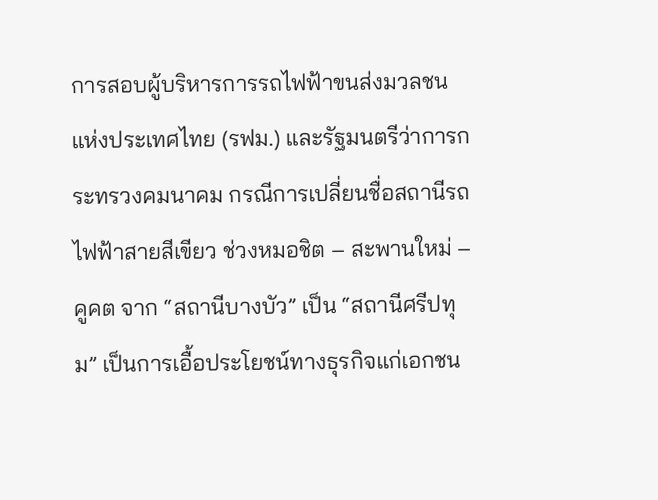การสอบผู้บริหารการรถไฟฟ้าขนส่งมวลชนแห่งประเทศไทย (รฟม.) และรัฐมนตรีว่าการกระทรวงคมนาคม กรณีการเปลี่ยนชื่อสถานีรถไฟฟ้าสายสีเขียว ช่วงหมอชิต – สะพานใหม่ – คูคต จาก “สถานีบางบัว” เป็น “สถานีศรีปทุม” เป็นการเอื้อประโยชน์ทางธุรกิจแก่เอกชน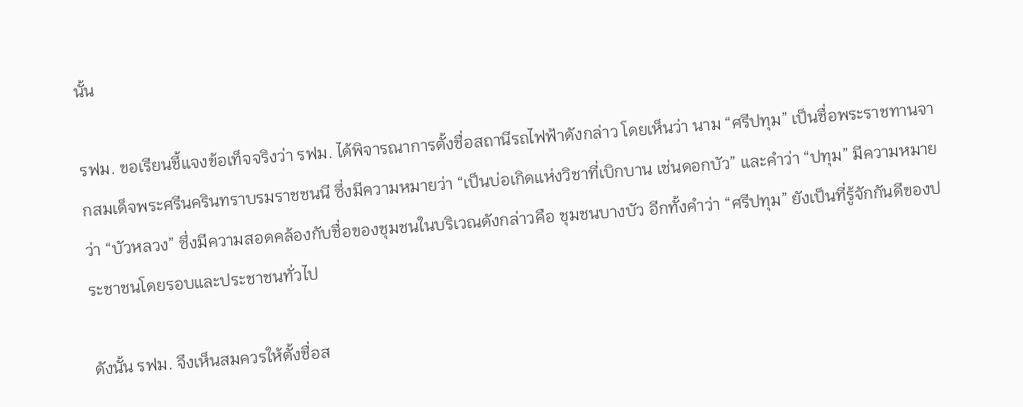นั้น

รฟม. ขอเรียนชี้แจงข้อเท็จจริงว่า รฟม. ได้พิจารณาการตั้งชื่อสถานีรถไฟฟ้าดังกล่าว โดยเห็นว่า นาม “ศรีปทุม” เป็นชื่อพระราชทานจากสมเด็จพระศรีนครินทราบรมราชชนนี ซึ่งมีความหมายว่า “เป็นบ่อเกิดแห่งวิชาที่เบิกบาน เช่นดอกบัว” และคำว่า “ปทุม” มีความหมายว่า “บัวหลวง” ซึ่งมีความสอดคล้องกับชื่อของชุมชนในบริเวณดังกล่าวคือ ชุมชนบางบัว อีกทั้งคำว่า “ศรีปทุม” ยังเป็นที่รู้จักกันดีของประชาชนโดยรอบและประชาชนทั่วไป

ดังนั้น รฟม. จึงเห็นสมควรให้ตั้งชื่อส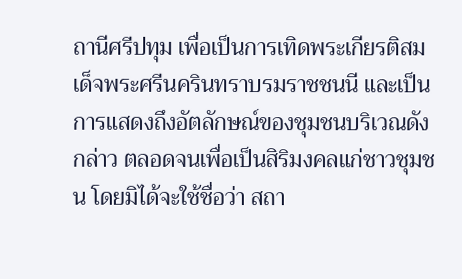ถานีศรีปทุม เพื่อเป็นการเทิดพระเกียรติสมเด็จพระศรีนครินทราบรมราชชนนี และเป็นการแสดงถึงอัตลักษณ์ของชุมชนบริเวณดังกล่าว ตลอดจนเพื่อเป็นสิริมงคลแก่ชาวชุมชน โดยมิได้จะใช้ชื่อว่า สถา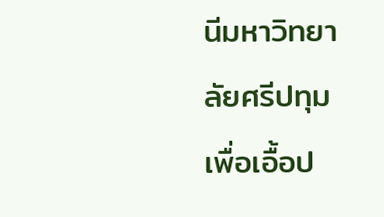นีมหาวิทยาลัยศรีปทุม เพื่อเอื้อป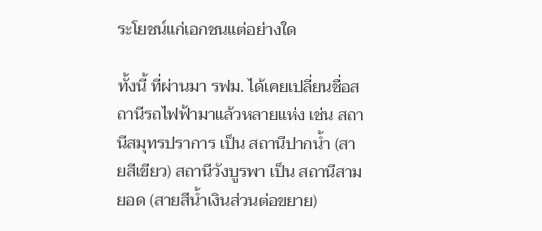ระโยชน์แก่เอกชนแต่อย่างใด

ทั้งนี้ ที่ผ่านมา รฟม. ได้เคยเปลี่ยนชื่อสถานีรถไฟฟ้ามาแล้วหลายแห่ง เช่น สถานีสมุทรปราการ เป็น สถานีปากน้ำ (สายสีเขียว) สถานีวังบูรพา เป็น สถานีสามยอด (สายสีน้ำเงินส่วนต่อขยาย)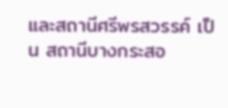และสถานีศรีพรสวรรค์ เป็น สถานีบางกระสอ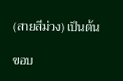(สายสีม่วง) เป็นต้น

ขอบ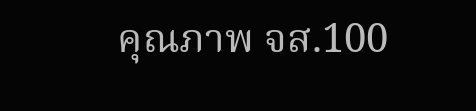คุณภาพ จส.100